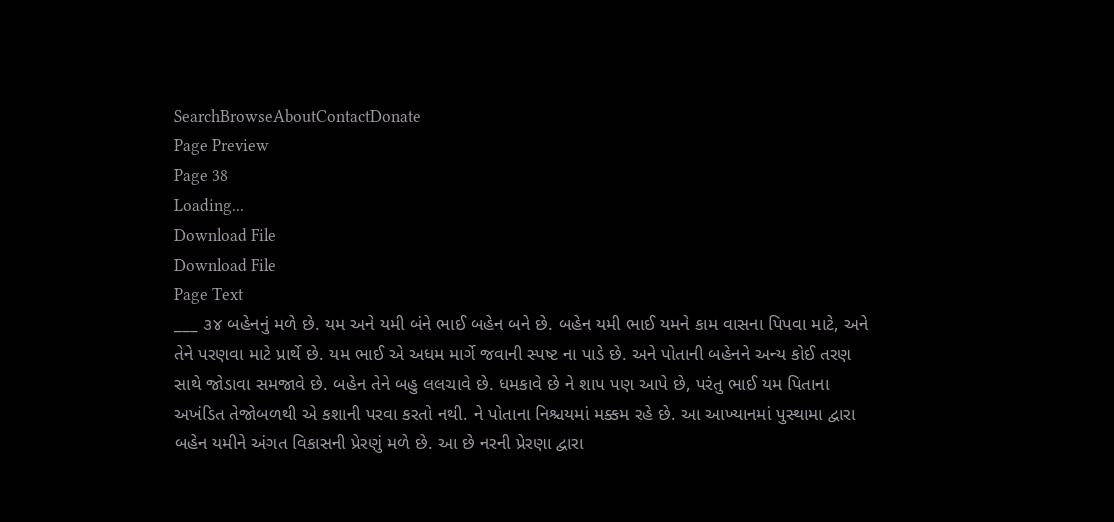SearchBrowseAboutContactDonate
Page Preview
Page 38
Loading...
Download File
Download File
Page Text
___ ૩૪ બહેનનું મળે છે. યમ અને યમી બંને ભાઈ બહેન બને છે. બહેન યમી ભાઈ યમને કામ વાસના પિપવા માટે, અને તેને પરણવા માટે પ્રાર્થે છે. યમ ભાઈ એ અધમ માર્ગે જવાની સ્પષ્ટ ના પાડે છે. અને પોતાની બહેનને અન્ય કોઈ તરણ સાથે જોડાવા સમજાવે છે. બહેન તેને બહુ લલચાવે છે. ધમકાવે છે ને શાપ પણ આપે છે, પરંતુ ભાઈ યમ પિતાના અખંડિત તેજોબળથી એ કશાની પરવા કરતો નથી. ને પોતાના નિશ્ચયમાં મક્કમ રહે છે. આ આખ્યાનમાં પુસ્થામા દ્વારા બહેન યમીને અંગત વિકાસની પ્રેરણું મળે છે. આ છે નરની પ્રેરણા દ્વારા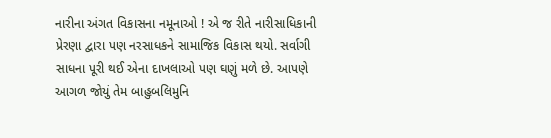નારીના અંગત વિકાસના નમૂનાઓ ! એ જ રીતે નારીસાધિકાની પ્રેરણા દ્વારા પણ નરસાધકને સામાજિક વિકાસ થયો. સર્વાગી સાધના પૂરી થઈ એના દાખલાઓ પણ ઘણું મળે છે. આપણે આગળ જોયું તેમ બાહુબલિમુનિ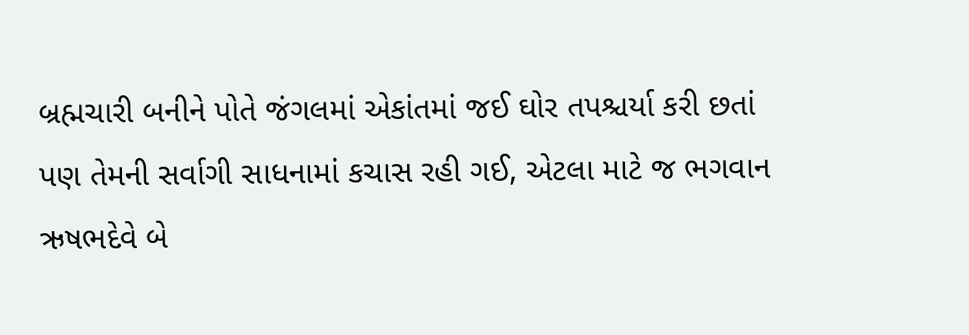બ્રહ્મચારી બનીને પોતે જંગલમાં એકાંતમાં જઈ ઘોર તપશ્ચર્યા કરી છતાં પણ તેમની સર્વાગી સાધનામાં કચાસ રહી ગઈ, એટલા માટે જ ભગવાન ઋષભદેવે બે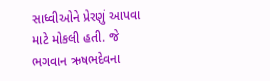સાધ્વીઓને પ્રેરણું આપવા માટે મોકલી હતી. જે ભગવાન ઋષભદેવના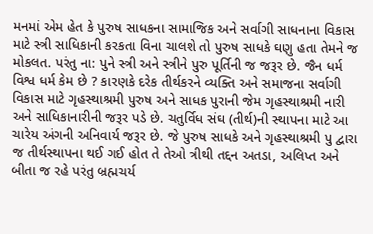મનમાં એમ હેત કે પુરુષ સાધકના સામાજિક અને સર્વાગી સાધનાના વિકાસ માટે સ્ત્રી સાધિકાની કરકતા વિના ચાલશે તો પુરુષ સાધકે ઘણુ હતા તેમને જ મોકલત. પરંતુ ના: પુને સ્ત્રી અને સ્ત્રીને પુરુ પૂર્તિની જ જરૂર છે. જૈન ધર્મ વિશ્વ ધર્મ કેમ છે ? કારણકે દરેક તીર્થકરને વ્યક્તિ અને સમાજના સર્વાગી વિકાસ માટે ગૃહસ્થાશ્રમી પુરુષ અને સાધક પુરાની જેમ ગૃહસ્થાશ્રમી નારી અને સાધિકાનારીની જરૂર પડે છે. ચતુર્વિધ સંઘ (તીર્થ)ની સ્થાપના માટે આ ચારેય અંગની અનિવાર્ય જરૂર છે. જે પુરુષ સાધકે અને ગૃહસ્થાશ્રમી પુ દ્વારા જ તીર્થસ્થાપના થઈ ગઈ હોત તે તેઓ ત્રીથી તદ્દન અતડા, અલિપ્ત અને બીતા જ રહે પરંતુ બ્રહ્મચર્ય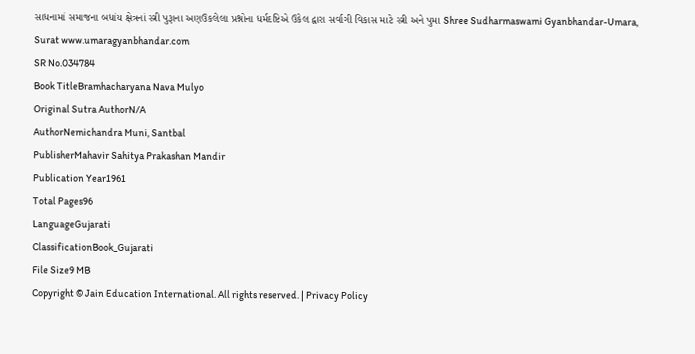સાધનામાં સમાજના બધાંય ક્ષેત્રનાં સ્ત્રી પુરૂાના અણઉકલેલા પ્રશ્નોના ધર્મદષ્ટિએ ઉકેલ દ્વારા સર્વાગી વિકાસ માટે સ્ત્રી અને પુમા Shree Sudharmaswami Gyanbhandar-Umara, Surat www.umaragyanbhandar.com
SR No.034784
Book TitleBramhacharyana Nava Mulyo
Original Sutra AuthorN/A
AuthorNemichandra Muni, Santbal
PublisherMahavir Sahitya Prakashan Mandir
Publication Year1961
Total Pages96
LanguageGujarati
ClassificationBook_Gujarati
File Size9 MB
Copyright © Jain Education International. All rights reserved. | Privacy Policy